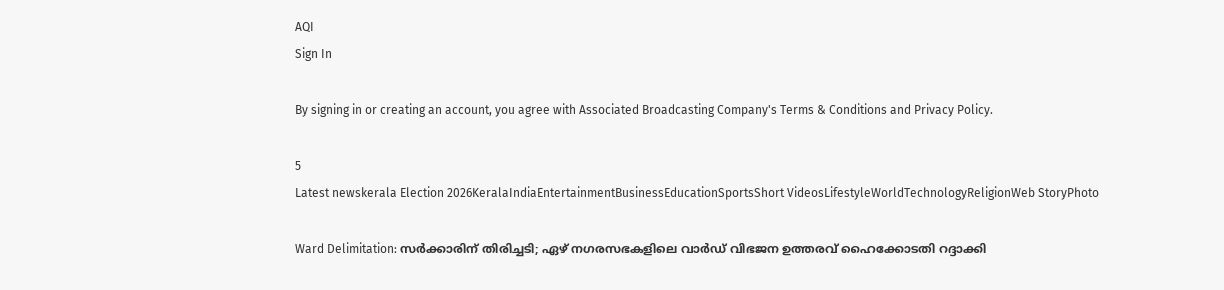AQI
Sign In

By signing in or creating an account, you agree with Associated Broadcasting Company's Terms & Conditions and Privacy Policy.

5
Latest newskerala Election 2026KeralaIndiaEntertainmentBusinessEducationSportsShort VideosLifestyleWorldTechnologyReligionWeb StoryPhoto

Ward Delimitation: സർക്കാരിന് തിരിച്ചടി; ഏഴ് നഗരസഭകളിലെ വാർഡ് വിഭജന ഉത്തരവ് ഹൈക്കോടതി റദ്ദാക്കി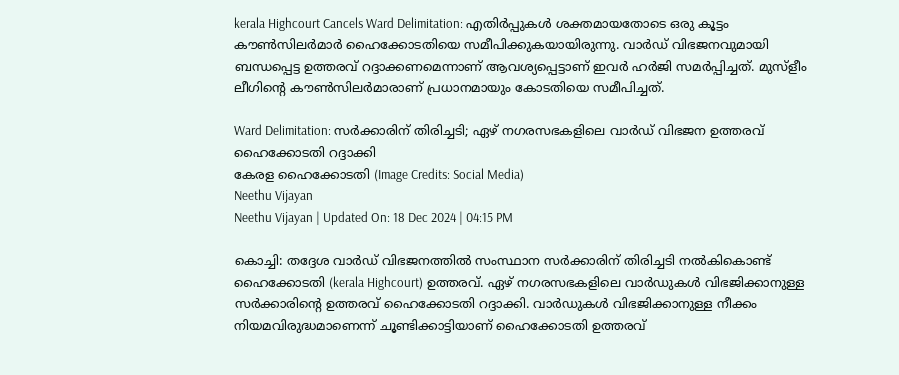kerala Highcourt Cancels Ward Delimitation: എതിർപ്പുകൾ ശക്തമായതോടെ ഒരു കൂട്ടം കൗൺസിലർമാർ ഹൈക്കോടതിയെ സമീപിക്കുകയായിരുന്നു. വാർഡ് വിഭജനവുമായി ബന്ധപ്പെട്ട ഉത്തരവ് റദ്ദാക്കണമെന്നാണ് ആവശ്യപ്പെട്ടാണ് ഇവർ ഹർജി സമർപ്പിച്ചത്. മുസ്ളീം ലീഗിന്റെ കൗൺസിലർമാരാണ് പ്രധാനമായും കോടതിയെ സമീപിച്ചത്.

Ward Delimitation: സർക്കാരിന് തിരിച്ചടി; ഏഴ് നഗരസഭകളിലെ വാർഡ് വിഭജന ഉത്തരവ് ഹൈക്കോടതി റദ്ദാക്കി
കേരള ഹൈക്കോടതി (Image Credits: Social Media)
Neethu Vijayan
Neethu Vijayan | Updated On: 18 Dec 2024 | 04:15 PM

കൊച്ചി: തദ്ദേശ വാർഡ് വിഭജനത്തിൽ സംസ്ഥാന സർക്കാരിന് തിരിച്ചടി നൽകികൊണ്ട് ഹൈക്കോടതി (kerala Highcourt) ഉത്തരവ്. ഏഴ് നഗരസഭകളിലെ വാർഡുകൾ വിഭജിക്കാനുള്ള സർക്കാരിൻ്റെ ഉത്തരവ് ഹൈക്കോടതി റദ്ദാക്കി. വാർഡുകൾ വിഭജിക്കാനുള്ള നീക്കം നിയമവിരുദ്ധമാണെന്ന് ചൂണ്ടിക്കാട്ടിയാണ് ഹൈക്കോടതി ഉത്തരവ്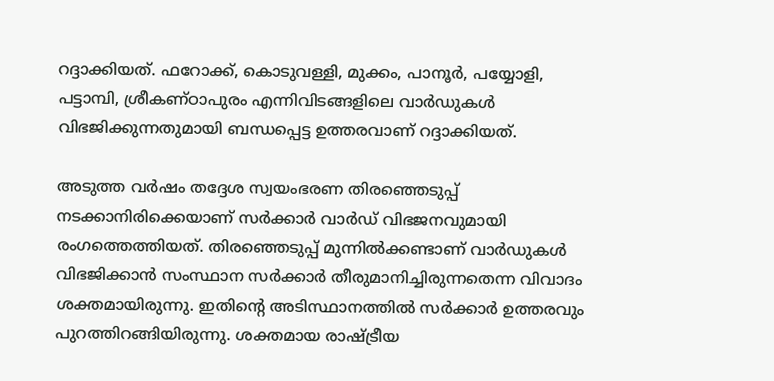റദ്ദാക്കിയത്. ഫറോക്ക്, കൊടുവള്ളി, മുക്കം, പാനൂർ, പയ്യോളി, പട്ടാമ്പി, ശ്രീകണ്ഠാപുരം എന്നിവിടങ്ങളിലെ വാർഡുകൾ വിഭജിക്കുന്നതുമായി ബന്ധപ്പെട്ട ഉത്തരവാണ് റദ്ദാക്കിയത്.

അടുത്ത വർഷം തദ്ദേശ സ്വയംഭരണ തിരഞ്ഞെടുപ്പ് നടക്കാനിരിക്കെയാണ് സർക്കാർ വാർഡ് വിഭജനവുമായി രംഗത്തെത്തിയത്. തിരഞ്ഞെടുപ്പ് മുന്നിൽക്കണ്ടാണ് വാർഡുകൾ വിഭജിക്കാൻ സംസ്ഥാന സർക്കാർ തീരുമാനിച്ചിരുന്നതെന്ന വിവാദം ശക്തമായിരുന്നു. ഇതിന്റെ അടിസ്ഥാനത്തിൽ സർക്കാർ ഉത്തരവും പുറത്തിറങ്ങിയിരുന്നു. ശക്തമായ രാഷ്ട്രീയ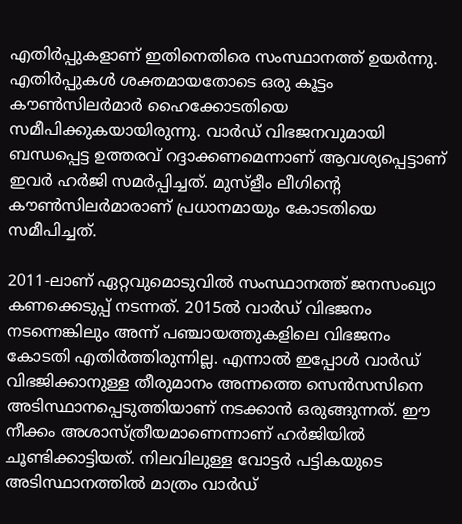എതിർപ്പുകളാണ് ഇതിനെതിരെ സംസ്ഥാനത്ത് ഉയർന്നു. എതിർപ്പുകൾ ശക്തമായതോടെ ഒരു കൂട്ടം കൗൺസിലർമാർ ഹൈക്കോടതിയെ സമീപിക്കുകയായിരുന്നു. വാർഡ് വിഭജനവുമായി ബന്ധപ്പെട്ട ഉത്തരവ് റദ്ദാക്കണമെന്നാണ് ആവശ്യപ്പെട്ടാണ് ഇവർ ഹർജി സമർപ്പിച്ചത്. മുസ്ളീം ലീഗിന്റെ കൗൺസിലർമാരാണ് പ്രധാനമായും കോടതിയെ സമീപിച്ചത്.

2011-ലാണ് ഏറ്റവുമൊടുവിൽ സംസ്ഥാനത്ത് ജനസംഖ്യാ കണക്കെടുപ്പ് നടന്നത്. 2015ൽ വാർഡ് വിഭജനം നടന്നെങ്കിലും അന്ന് പഞ്ചായത്തുകളിലെ വിഭജനം കോടതി എതിർത്തിരുന്നില്ല. എന്നാൽ ഇപ്പോൾ വാർഡ് വിഭജിക്കാനുള്ള തീരുമാനം അന്നത്തെ സെൻസസിനെ അടിസ്ഥാനപ്പെടുത്തിയാണ് നടക്കാൻ ഒരുങ്ങുന്നത്. ഈ നീക്കം അശാസ്ത്രീയമാണെന്നാണ് ഹർജിയിൽ ചൂണ്ടിക്കാട്ടിയത്. നിലവിലുള്ള വോട്ടർ പട്ടികയുടെ അടിസ്ഥാനത്തിൽ മാത്രം വാർഡ്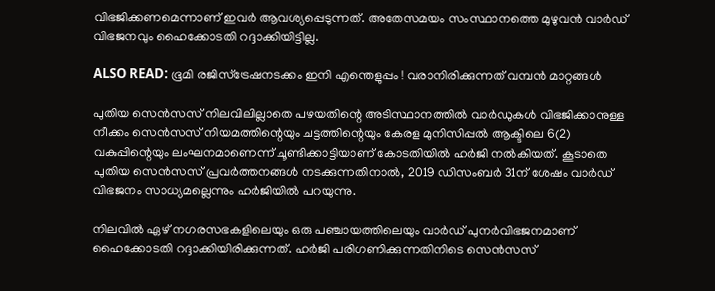വിഭജിക്കണമെന്നാണ് ഇവർ ആവശ്യപ്പെടുന്നത്. അതേസമയം സംസ്ഥാനത്തെ മുഴുവൻ വാർഡ് വിഭജനവും ഹൈക്കോടതി റദ്ദാക്കിയിട്ടില്ല.

ALSO READ: ഭൂമി രജിസ്‌ട്രേഷനടക്കം ഇനി എന്തെളുപ്പം ! വരാനിരിക്കുന്നത് വമ്പന്‍ മാറ്റങ്ങള്‍

പുതിയ സെൻസസ് നിലവിലില്ലാതെ പഴയതിന്റെ അടിസ്ഥാനത്തിൽ വാർഡുകൾ വിഭജിക്കാനുള്ള നീക്കം സെൻസസ് നിയമത്തിന്റെയും ചട്ടത്തിന്റെയും കേരള മുനിസിപ്പൽ ആക്ടിലെ 6(2) വകുപ്പിന്റെയും ലംഘനമാണെന്ന് ചൂണ്ടിക്കാട്ടിയാണ് കോടതിയിൽ ഹർജി നൽകിയത്. കൂടാതെ പുതിയ സെൻസസ് പ്രവർത്തനങ്ങൾ നടക്കുന്നതിനാൽ, 2019 ഡിസംബർ 31ന് ശേഷം വാർഡ് വിഭജനം സാധ്യമല്ലെന്നും ഹർജിയിൽ പറയുന്നു.

നിലവിൽ ഏഴ് നഗരസഭകളിലെയും ഒരു പഞ്ചായത്തിലെയും വാർഡ് പുനർവിഭജനമാണ് ഹൈക്കോടതി റദ്ദാക്കിയിരിക്കുന്നത്. ഹർജി പരിഗണിക്കുന്നതിനിടെ സെൻസസ്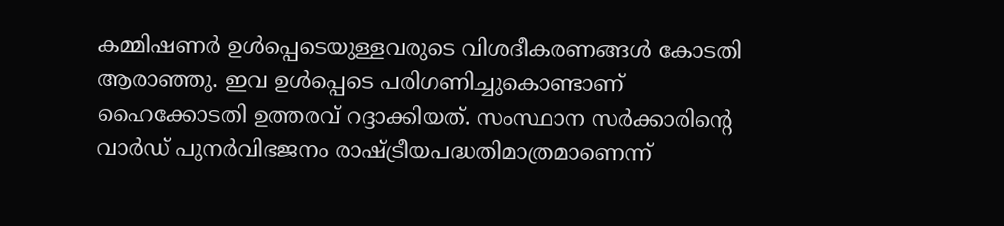കമ്മിഷണർ ഉൾപ്പെടെയുള്ളവരുടെ വിശദീകരണങ്ങൾ കോടതി ആരാഞ്ഞു. ഇവ ഉൾപ്പെടെ പരിഗണിച്ചുകൊണ്ടാണ് ഹൈക്കോടതി ഉത്തരവ് റദ്ദാക്കിയത്. സംസ്ഥാന സർക്കാരിൻ്റെ വാർഡ് പുനർവിഭജനം രാഷ്ട്രീയപദ്ധതിമാത്രമാണെന്ന്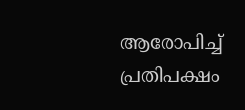ആരോപിച്ച് പ്രതിപക്ഷം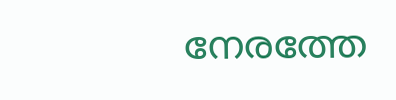നേരത്തേ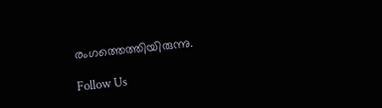രംഗത്തെത്തിയിരുന്നു.

Follow Us